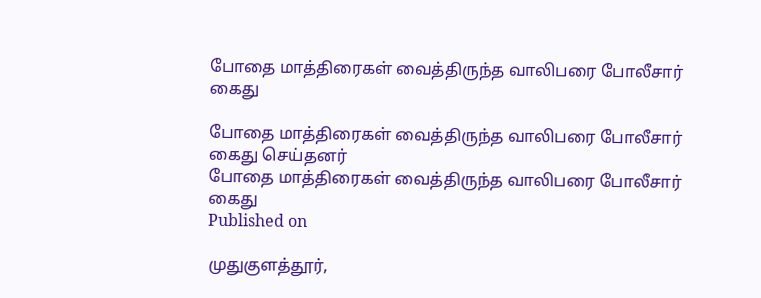போதை மாத்திரைகள் வைத்திருந்த வாலிபரை போலீசார் கைது

போதை மாத்திரைகள் வைத்திருந்த வாலிபரை போலீசார் கைது செய்தனர்
போதை மாத்திரைகள் வைத்திருந்த வாலிபரை போலீசார் கைது
Published on

முதுகுளத்தூர்,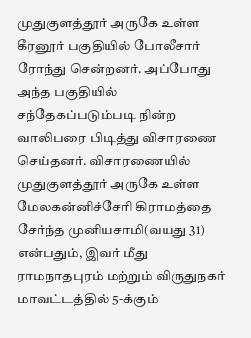முதுகுளத்தூர் அருகே உள்ள கீரனூர் பகுதியில் போலீசார் ரோந்து சென்றனர். அப்போது அந்த பகுதியில் சந்தேகப்படும்படி நின்ற வாலிபரை பிடித்து விசாரணை செய்தனர். விசாரணையில் முதுகுளத்தூர் அருகே உள்ள மேலகன்னிச்சேரி கிராமத்தை சேர்ந்த முனியசாமி(வயது 31) என்பதும், இவர் மீது ராமநாதபுரம் மற்றும் விருதுநகர் மாவட்டத்தில் 5-க்கும்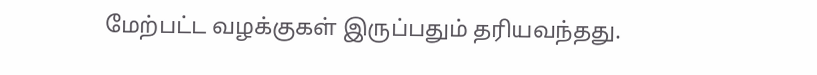மேற்பட்ட வழக்குகள் இருப்பதும் தரியவந்தது.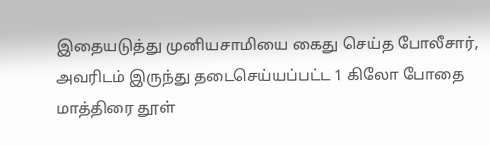இதையடுத்து முனியசாமியை கைது செய்த போலீசார், அவரிடம் இருந்து தடைசெய்யப்பட்ட 1 கிலோ போதை மாத்திரை தூள்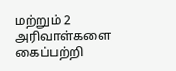மற்றும் 2 அரிவாள்களை கைப்பற்றி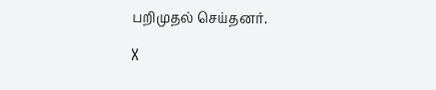பறிமுதல் செய்தனர்.

X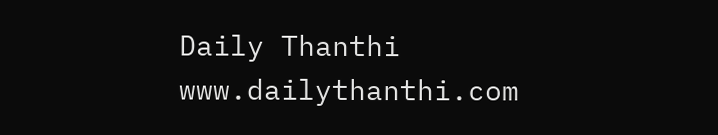Daily Thanthi
www.dailythanthi.com